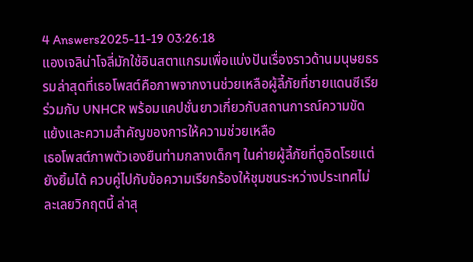4 Answers2025-11-19 03:26:18
แองเจลิน่าโจลี่มักใช้อินสตาแกรมเพื่อแบ่งปันเรื่องราวด้านมนุษยธรรมล่าสุดที่เธอโพสต์คือภาพจากงานช่วยเหลือผู้ลี้ภัยที่ชายแดนซีเรียร่วมกับ UNHCR พร้อมแคปชั่นยาวเกี่ยวกับสถานการณ์ความขัดแย้งและความสำคัญของการให้ความช่วยเหลือ
เธอโพสต์ภาพตัวเองยืนท่ามกลางเด็กๆ ในค่ายผู้ลี้ภัยที่ดูอิดโรยแต่ยังยิ้มได้ ควบคู่ไปกับข้อความเรียกร้องให้ชุมชนระหว่างประเทศไม่ละเลยวิกฤตนี้ ล่าสุ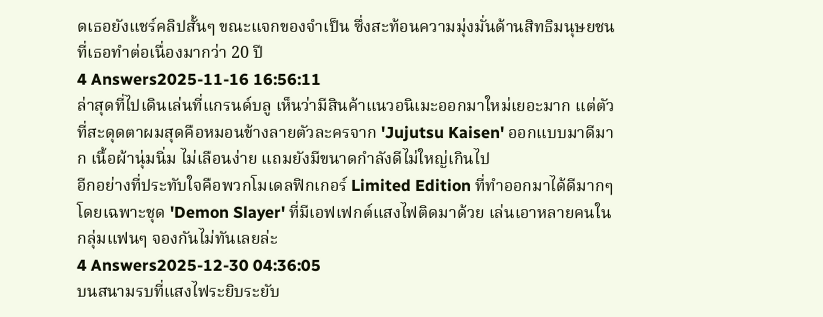ดเธอยังแชร์คลิปสั้นๆ ขณะแจกของจำเป็น ซึ่งสะท้อนความมุ่งมั่นด้านสิทธิมนุษยชนที่เธอทำต่อเนื่องมากว่า 20 ปี
4 Answers2025-11-16 16:56:11
ล่าสุดที่ไปเดินเล่นที่แกรนด์บลู เห็นว่ามีสินค้าแนวอนิเมะออกมาใหม่เยอะมาก แต่ตัวที่สะดุดตาผมสุดคือหมอนข้างลายตัวละครจาก 'Jujutsu Kaisen' ออกแบบมาดีมาก เนื้อผ้านุ่มนิ่ม ไม่เลือนง่าย แถมยังมีขนาดกำลังดีไม่ใหญ่เกินไป
อีกอย่างที่ประทับใจคือพวกโมเดลฟิกเกอร์ Limited Edition ที่ทำออกมาได้ดีมากๆ โดยเฉพาะชุด 'Demon Slayer' ที่มีเอฟเฟกต์แสงไฟติดมาด้วย เล่นเอาหลายคนในกลุ่มแฟนๆ จองกันไม่ทันเลยล่ะ
4 Answers2025-12-30 04:36:05
บนสนามรบที่แสงไฟระยิบระยับ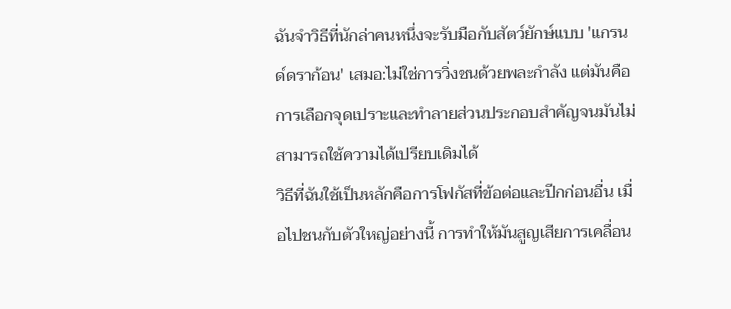ฉันจำวิธีที่นักล่าคนหนึ่งจะรับมือกับสัตว์ยักษ์แบบ 'แกรนด์ดราก้อน' เสมอ:ไม่ใช่การวิ่งชนด้วยพละกำลัง แต่มันคือการเลือกจุดเปราะและทำลายส่วนประกอบสำคัญจนมันไม่สามารถใช้ความได้เปรียบเดิมได้
วิธีที่ฉันใช้เป็นหลักคือการโฟกัสที่ข้อต่อและปีกก่อนอื่น เมื่อไปชนกับตัวใหญ่อย่างนี้ การทำให้มันสูญเสียการเคลื่อน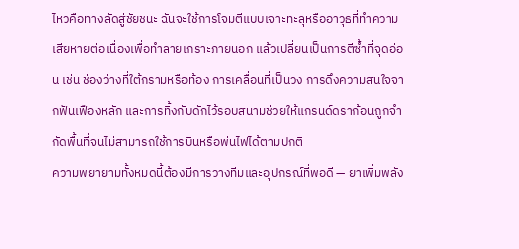ไหวคือทางลัดสู่ชัยชนะ ฉันจะใช้การโจมตีแบบเจาะทะลุหรืออาวุธที่ทำความเสียหายต่อเนื่องเพื่อทำลายเกราะภายนอก แล้วเปลี่ยนเป็นการตีซ้ำที่จุดอ่อน เช่น ช่องว่างที่ใต้กรามหรือท้อง การเคลื่อนที่เป็นวง การดึงความสนใจจากฟันเฟืองหลัก และการทิ้งกับดักไว้รอบสนามช่วยให้แกรนด์ดราก้อนถูกจำกัดพื้นที่จนไม่สามารถใช้การบินหรือพ่นไฟได้ตามปกติ
ความพยายามทั้งหมดนี้ต้องมีการวางทีมและอุปกรณ์ที่พอดี — ยาเพิ่มพลัง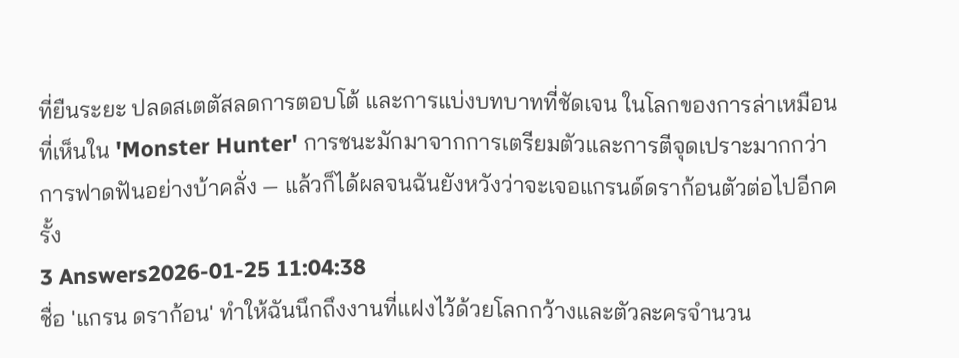ที่ยืนระยะ ปลดสเตตัสลดการตอบโต้ และการแบ่งบทบาทที่ชัดเจน ในโลกของการล่าเหมือนที่เห็นใน 'Monster Hunter' การชนะมักมาจากการเตรียมตัวและการตีจุดเปราะมากกว่าการฟาดฟันอย่างบ้าคลั่ง — แล้วก็ได้ผลจนฉันยังหวังว่าจะเจอแกรนด์ดราก้อนตัวต่อไปอีกครั้ง
3 Answers2026-01-25 11:04:38
ชื่อ 'แกรน ดราก้อน' ทำให้ฉันนึกถึงงานที่แฝงไว้ด้วยโลกกว้างและตัวละครจำนวน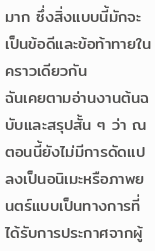มาก ซึ่งสิ่งแบบนี้มักจะเป็นข้อดีและข้อท้าทายในคราวเดียวกัน
ฉันเคยตามอ่านงานต้นฉบับและสรุปสั้น ๆ ว่า ณ ตอนนี้ยังไม่มีการดัดแปลงเป็นอนิเมะหรือภาพยนตร์แบบเป็นทางการที่ได้รับการประกาศจากผู้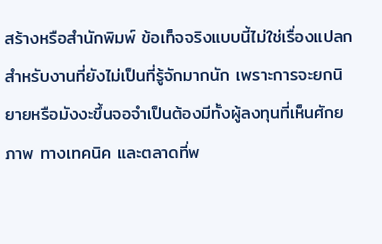สร้างหรือสำนักพิมพ์ ข้อเท็จจริงแบบนี้ไม่ใช่เรื่องแปลกสำหรับงานที่ยังไม่เป็นที่รู้จักมากนัก เพราะการจะยกนิยายหรือมังงะขึ้นจอจำเป็นต้องมีทั้งผู้ลงทุนที่เห็นศักยภาพ ทางเทคนิค และตลาดที่พ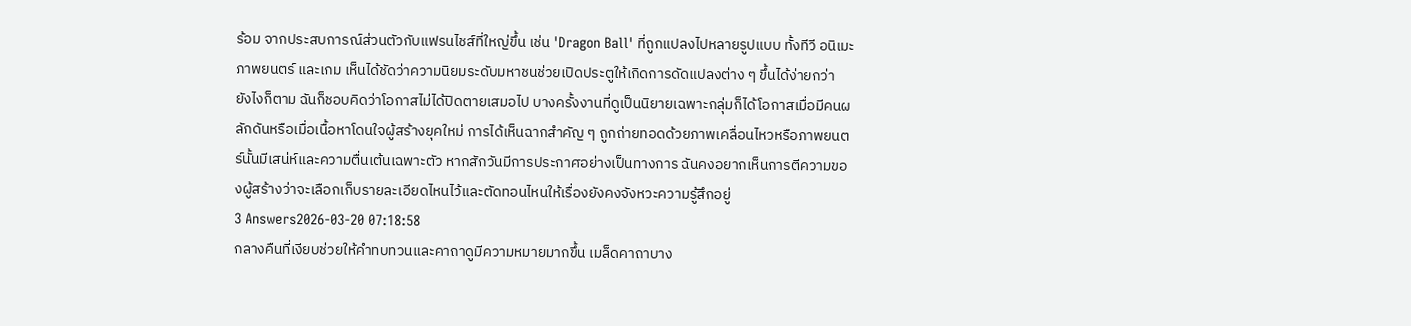ร้อม จากประสบการณ์ส่วนตัวกับแฟรนไชส์ที่ใหญ่ขึ้น เช่น 'Dragon Ball' ที่ถูกแปลงไปหลายรูปแบบ ทั้งทีวี อนิเมะภาพยนตร์ และเกม เห็นได้ชัดว่าความนิยมระดับมหาชนช่วยเปิดประตูให้เกิดการดัดแปลงต่าง ๆ ขึ้นได้ง่ายกว่า
ยังไงก็ตาม ฉันก็ชอบคิดว่าโอกาสไม่ได้ปิดตายเสมอไป บางครั้งงานที่ดูเป็นนิยายเฉพาะกลุ่มก็ได้โอกาสเมื่อมีคนผลักดันหรือเมื่อเนื้อหาโดนใจผู้สร้างยุคใหม่ การได้เห็นฉากสำคัญ ๆ ถูกถ่ายทอดด้วยภาพเคลื่อนไหวหรือภาพยนตร์นั้นมีเสน่ห์และความตื่นเต้นเฉพาะตัว หากสักวันมีการประกาศอย่างเป็นทางการ ฉันคงอยากเห็นการตีความของผู้สร้างว่าจะเลือกเก็บรายละเอียดไหนไว้และตัดทอนไหนให้เรื่องยังคงจังหวะความรู้สึกอยู่
3 Answers2026-03-20 07:18:58
กลางคืนที่เงียบช่วยให้คำทบทวนและคาถาดูมีความหมายมากขึ้น เมล็ดคาถาบาง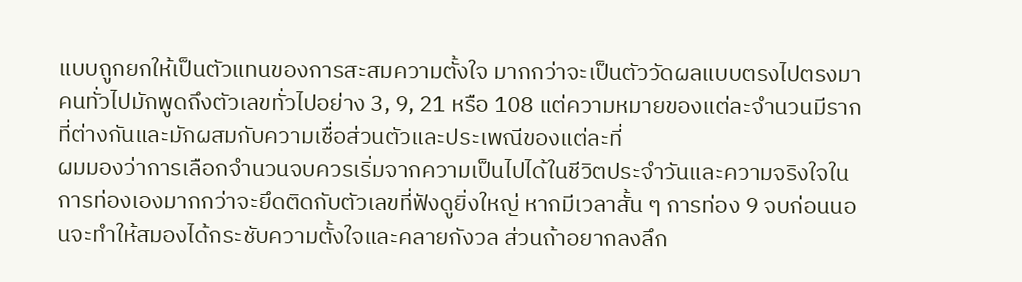แบบถูกยกให้เป็นตัวแทนของการสะสมความตั้งใจ มากกว่าจะเป็นตัววัดผลแบบตรงไปตรงมา คนทั่วไปมักพูดถึงตัวเลขทั่วไปอย่าง 3, 9, 21 หรือ 108 แต่ความหมายของแต่ละจำนวนมีรากที่ต่างกันและมักผสมกับความเชื่อส่วนตัวและประเพณีของแต่ละที่
ผมมองว่าการเลือกจำนวนจบควรเริ่มจากความเป็นไปได้ในชีวิตประจำวันและความจริงใจในการท่องเองมากกว่าจะยึดติดกับตัวเลขที่ฟังดูยิ่งใหญ่ หากมีเวลาสั้น ๆ การท่อง 9 จบก่อนนอนจะทำให้สมองได้กระชับความตั้งใจและคลายกังวล ส่วนถ้าอยากลงลึก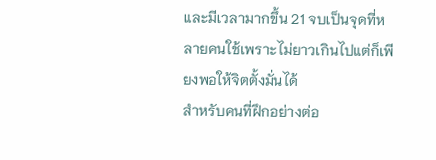และมีเวลามากขึ้น 21 จบเป็นจุดที่หลายคนใช้เพราะไม่ยาวเกินไปแต่ก็เพียงพอให้จิตตั้งมั่นได้
สำหรับคนที่ฝึกอย่างต่อ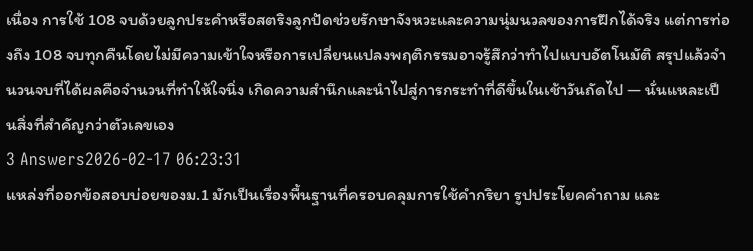เนื่อง การใช้ 108 จบด้วยลูกประคำหรือสตริงลูกปัดช่วยรักษาจังหวะและความนุ่มนวลของการฝึกได้จริง แต่การท่องถึง 108 จบทุกคืนโดยไม่มีความเข้าใจหรือการเปลี่ยนแปลงพฤติกรรมอาจรู้สึกว่าทำไปแบบอัตโนมัติ สรุปแล้วจำนวนจบที่ได้ผลคือจำนวนที่ทำให้ใจนิ่ง เกิดความสำนึกและนำไปสู่การกระทำที่ดีขึ้นในเช้าวันถัดไป — นั่นแหละเป็นสิ่งที่สำคัญกว่าตัวเลขเอง
3 Answers2026-02-17 06:23:31
แหล่งที่ออกข้อสอบบ่อยของม.1 มักเป็นเรื่องพื้นฐานที่ครอบคลุมการใช้คำกริยา รูปประโยคคำถาม และ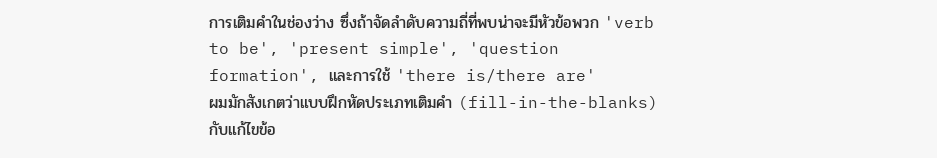การเติมคำในช่องว่าง ซึ่งถ้าจัดลำดับความถี่ที่พบน่าจะมีหัวข้อพวก 'verb to be', 'present simple', 'question formation', และการใช้ 'there is/there are'
ผมมักสังเกตว่าแบบฝึกหัดประเภทเติมคำ (fill-in-the-blanks) กับแก้ไขข้อ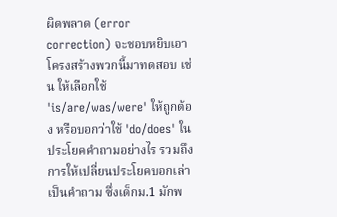ผิดพลาด (error correction) จะชอบหยิบเอาโครงสร้างพวกนี้มาทดสอบ เช่น ให้เลือกใช้ 'is/are/was/were' ให้ถูกต้อง หรือบอกว่าใช้ 'do/does' ในประโยคคำถามอย่างไร รวมถึงการให้เปลี่ยนประโยคบอกเล่าเป็นคำถาม ซึ่งเด็กม.1 มักพ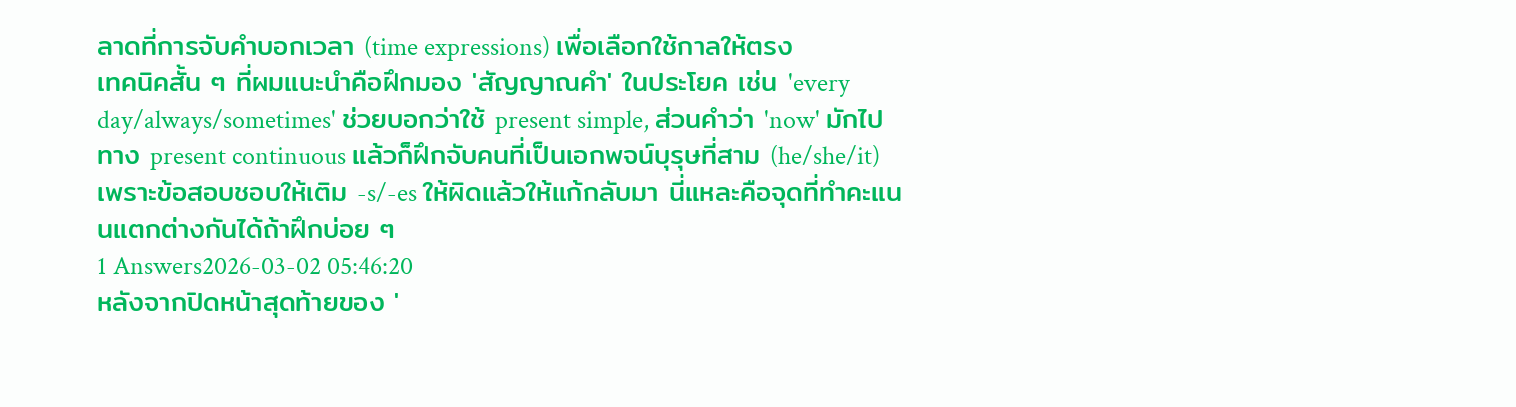ลาดที่การจับคำบอกเวลา (time expressions) เพื่อเลือกใช้กาลให้ตรง
เทคนิคสั้น ๆ ที่ผมแนะนำคือฝึกมอง 'สัญญาณคำ' ในประโยค เช่น 'every day/always/sometimes' ช่วยบอกว่าใช้ present simple, ส่วนคำว่า 'now' มักไปทาง present continuous แล้วก็ฝึกจับคนที่เป็นเอกพจน์บุรุษที่สาม (he/she/it) เพราะข้อสอบชอบให้เติม -s/-es ให้ผิดแล้วให้แก้กลับมา นี่แหละคือจุดที่ทำคะแนนแตกต่างกันได้ถ้าฝึกบ่อย ๆ
1 Answers2026-03-02 05:46:20
หลังจากปิดหน้าสุดท้ายของ '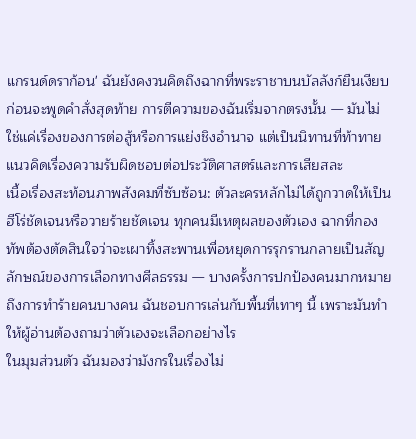แกรนด์ดราก้อน' ฉันยังคงวนคิดถึงฉากที่พระราชาบนบัลลังก์ยืนเงียบก่อนจะพูดคำสั่งสุดท้าย การตีความของฉันเริ่มจากตรงนั้น — มันไม่ใช่แค่เรื่องของการต่อสู้หรือการแย่งชิงอำนาจ แต่เป็นนิทานที่ท้าทายแนวคิดเรื่องความรับผิดชอบต่อประวัติศาสตร์และการเสียสละ
เนื้อเรื่องสะท้อนภาพสังคมที่ซับซ้อน: ตัวละครหลักไม่ได้ถูกวาดให้เป็นฮีโร่ชัดเจนหรือวายร้ายชัดเจน ทุกคนมีเหตุผลของตัวเอง ฉากที่กองทัพต้องตัดสินใจว่าจะเผาทิ้งสะพานเพื่อหยุดการรุกรานกลายเป็นสัญลักษณ์ของการเลือกทางศีลธรรม — บางครั้งการปกป้องคนมากหมายถึงการทำร้ายคนบางคน ฉันชอบการเล่นกับพื้นที่เทาๆ นี้ เพราะมันทำให้ผู้อ่านต้องถามว่าตัวเองจะเลือกอย่างไร
ในมุมส่วนตัว ฉันมองว่ามังกรในเรื่องไม่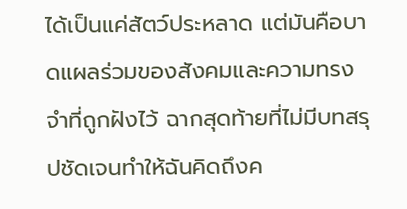ได้เป็นแค่สัตว์ประหลาด แต่มันคือบาดแผลร่วมของสังคมและความทรงจำที่ถูกฝังไว้ ฉากสุดท้ายที่ไม่มีบทสรุปชัดเจนทำให้ฉันคิดถึงค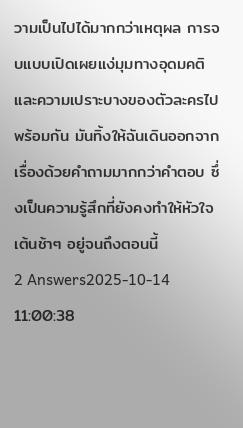วามเป็นไปได้มากกว่าเหตุผล การจบแบบเปิดเผยแง่มุมทางอุดมคติและความเปราะบางของตัวละครไปพร้อมกัน มันทิ้งให้ฉันเดินออกจากเรื่องด้วยคำถามมากกว่าคำตอบ ซึ่งเป็นความรู้สึกที่ยังคงทำให้หัวใจเต้นช้าๆ อยู่จนถึงตอนนี้
2 Answers2025-10-14 11:00:38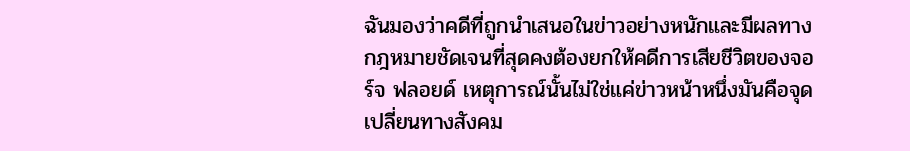ฉันมองว่าคดีที่ถูกนำเสนอในข่าวอย่างหนักและมีผลทางกฎหมายชัดเจนที่สุดคงต้องยกให้คดีการเสียชีวิตของจอร์จ ฟลอยด์ เหตุการณ์นั้นไม่ใช่แค่ข่าวหน้าหนึ่งมันคือจุดเปลี่ยนทางสังคม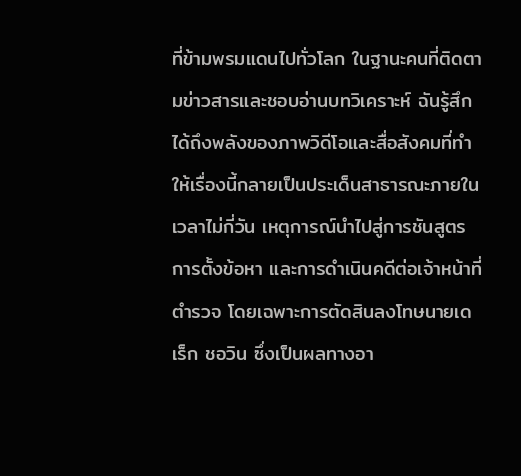ที่ข้ามพรมแดนไปทั่วโลก ในฐานะคนที่ติดตามข่าวสารและชอบอ่านบทวิเคราะห์ ฉันรู้สึกได้ถึงพลังของภาพวิดีโอและสื่อสังคมที่ทำให้เรื่องนี้กลายเป็นประเด็นสาธารณะภายในเวลาไม่กี่วัน เหตุการณ์นำไปสู่การชันสูตร การตั้งข้อหา และการดำเนินคดีต่อเจ้าหน้าที่ตำรวจ โดยเฉพาะการตัดสินลงโทษนายเดเร็ก ชอวิน ซึ่งเป็นผลทางอา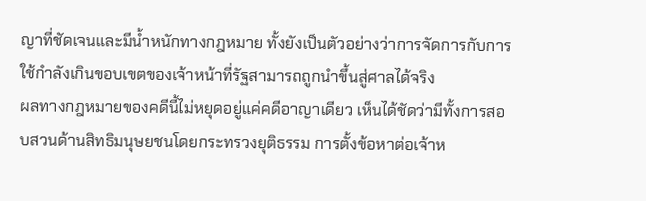ญาที่ชัดเจนและมีน้ำหนักทางกฎหมาย ทั้งยังเป็นตัวอย่างว่าการจัดการกับการใช้กำลังเกินขอบเขตของเจ้าหน้าที่รัฐสามารถถูกนำขึ้นสู่ศาลได้จริง
ผลทางกฎหมายของคดีนี้ไม่หยุดอยู่แค่คดีอาญาเดียว เห็นได้ชัดว่ามีทั้งการสอบสวนด้านสิทธิมนุษยชนโดยกระทรวงยุติธรรม การตั้งข้อหาต่อเจ้าห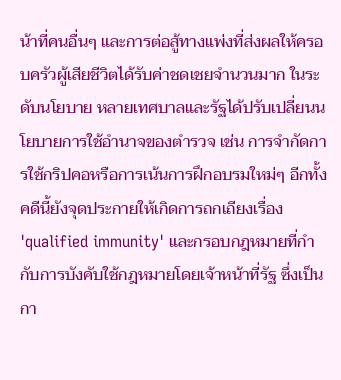น้าที่คนอื่นๆ และการต่อสู้ทางแพ่งที่ส่งผลให้ครอบครัวผู้เสียชีวิตได้รับค่าชดเชยจำนวนมาก ในระดับนโยบาย หลายเทศบาลและรัฐได้ปรับเปลี่ยนนโยบายการใช้อำนาจของตำรวจ เช่น การจำกัดการใช้กริปคอหรือการเน้นการฝึกอบรมใหม่ๆ อีกทั้งคดีนี้ยังจุดประกายให้เกิดการถกเถียงเรื่อง 'qualified immunity' และกรอบกฎหมายที่กำกับการบังคับใช้กฎหมายโดยเจ้าหน้าที่รัฐ ซึ่งเป็นกา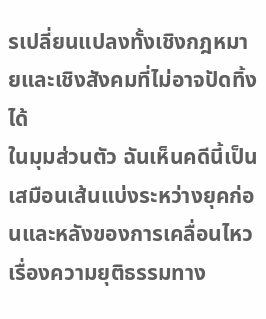รเปลี่ยนแปลงทั้งเชิงกฎหมายและเชิงสังคมที่ไม่อาจปัดทิ้งได้
ในมุมส่วนตัว ฉันเห็นคดีนี้เป็นเสมือนเส้นแบ่งระหว่างยุคก่อนและหลังของการเคลื่อนไหวเรื่องความยุติธรรมทาง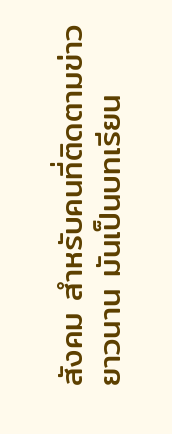สังคม สำหรับคนที่ติดตามข่าวยาวนาน มันเป็นบทเรียน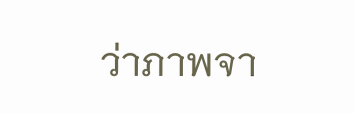ว่าภาพจา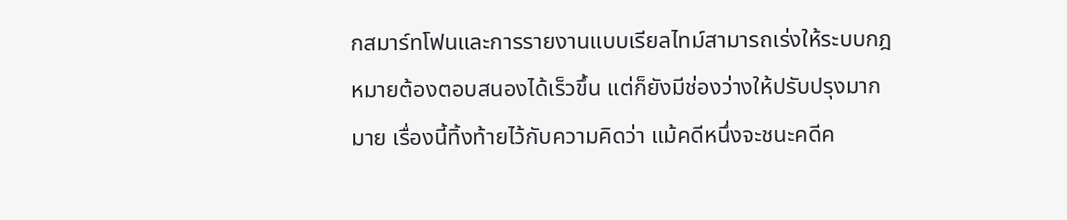กสมาร์ทโฟนและการรายงานแบบเรียลไทม์สามารถเร่งให้ระบบกฎหมายต้องตอบสนองได้เร็วขึ้น แต่ก็ยังมีช่องว่างให้ปรับปรุงมากมาย เรื่องนี้ทิ้งท้ายไว้กับความคิดว่า แม้คดีหนึ่งจะชนะคดีค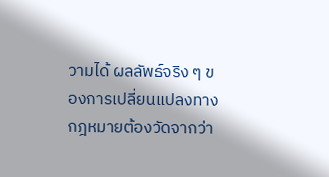วามได้ ผลลัพธ์จริง ๆ ของการเปลี่ยนแปลงทางกฎหมายต้องวัดจากว่า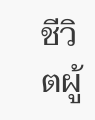ชีวิตผู้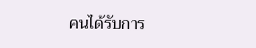คนได้รับการ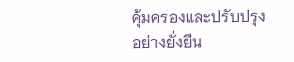คุ้มครองและปรับปรุงอย่างยั่งยืน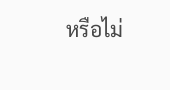หรือไม่